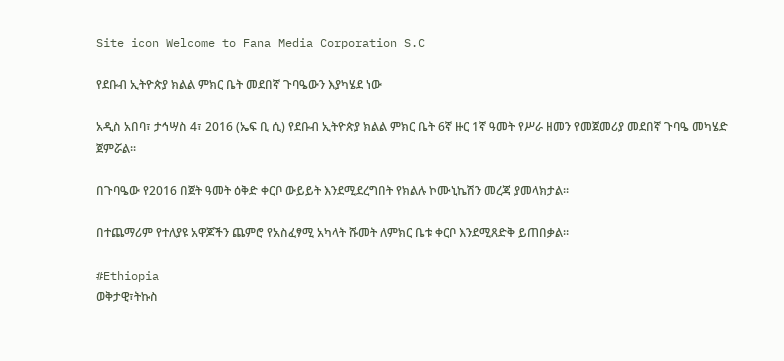Site icon Welcome to Fana Media Corporation S.C

የደቡብ ኢትዮጵያ ክልል ምክር ቤት መደበኛ ጉባዔውን እያካሄደ ነው

አዲስ አበባ፣ ታኅሣስ 4፣ 2016 (ኤፍ ቢ ሲ) የደቡብ ኢትዮጵያ ክልል ምክር ቤት 6ኛ ዙር 1ኛ ዓመት የሥራ ዘመን የመጀመሪያ መደበኛ ጉባዔ መካሄድ ጀምሯል፡፡

በጉባዔው የ2016 በጀት ዓመት ዕቅድ ቀርቦ ውይይት እንደሚደረግበት የክልሉ ኮሙኒኬሽን መረጃ ያመላክታል፡፡

በተጨማሪም የተለያዩ አዋጆችን ጨምሮ የአስፈፃሚ አካላት ሹመት ለምክር ቤቱ ቀርቦ እንደሚጸድቅ ይጠበቃል።

#Ethiopia
ወቅታዊ፣ትኩስ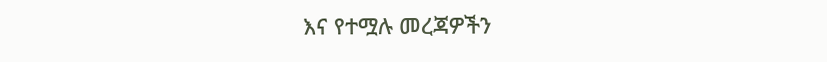እና የተሟሉ መረጃዎችን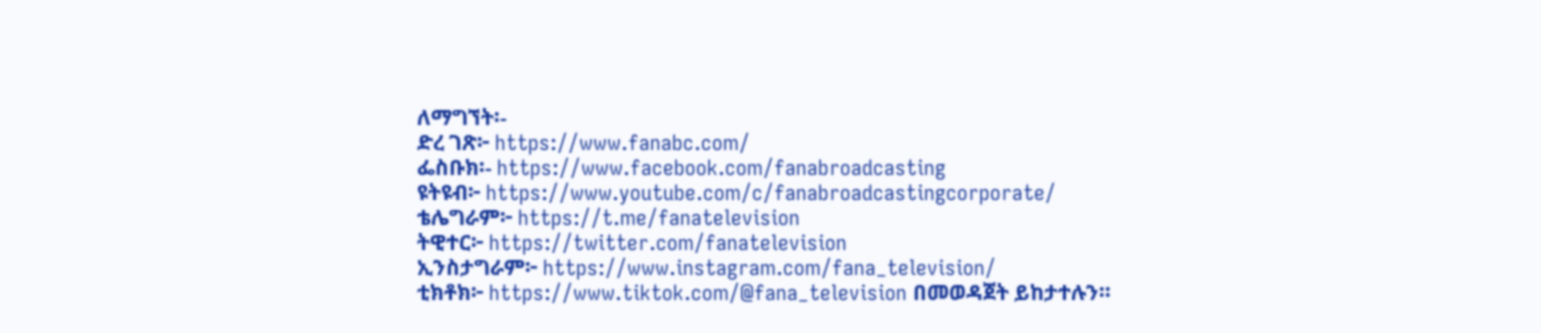ለማግኘት፡-
ድረ ገጽ፦ https://www.fanabc.com/
ፌስቡክ፡- https://www.facebook.com/fanabroadcasting
ዩትዩብ፦ https://www.youtube.com/c/fanabroadcastingcorporate/
ቴሌግራም፦ https://t.me/fanatelevision
ትዊተር፦ https://twitter.com/fanatelevision
ኢንስታግራም፦ https://www.instagram.com/fana_television/
ቲክቶክ፦ https://www.tiktok.com/@fana_television በመወዳጀት ይከታተሉን፡፡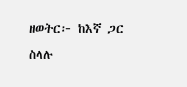ዘወትር፦ ከእኛ ጋር ስላሉ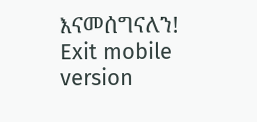እናመሰግናለን!
Exit mobile version